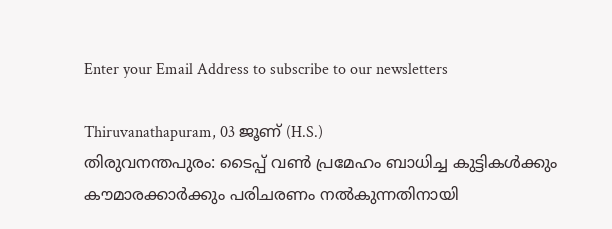Enter your Email Address to subscribe to our newsletters

Thiruvanathapuram, 03 ജൂണ് (H.S.)
തിരുവനന്തപുരം: ടൈപ്പ് വൺ പ്രമേഹം ബാധിച്ച കുട്ടികൾക്കും കൗമാരക്കാർക്കും പരിചരണം നൽകുന്നതിനായി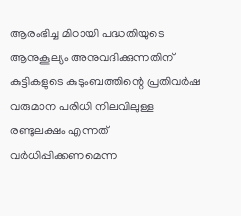ആരംഭിച്ച മിഠായി പദ്ധതിയുടെ ആനുകൂല്യം അനുവദിക്കുന്നതിന് കുട്ടികളുടെ കുടുംബത്തിന്റെ പ്രതിവർഷ വരുമാന പരിധി നിലവിലുള്ള രണ്ടുലക്ഷം എന്നത് വർധിപ്പിക്കണമെന്ന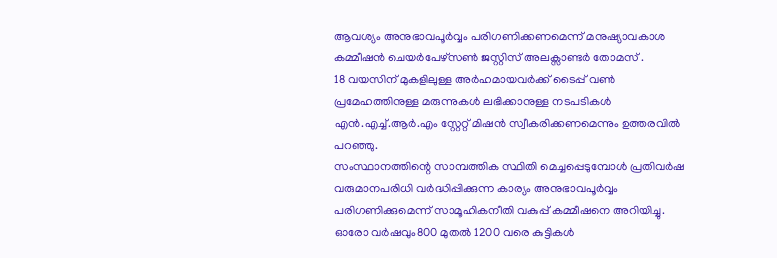ആവശ്യം അനുഭാവപൂർവ്വം പരിഗണിക്കണമെന്ന് മനുഷ്യാവകാശ കമ്മീഷൻ ചെയർപേഴ്സൺ ജസ്റ്റിസ് അലക്സാണ്ടർ തോമസ് .
18 വയസിന് മുകളിലുള്ള അർഹമായവർക്ക് ടൈപ്പ് വൺ പ്രമേഹത്തിനുള്ള മരുന്നുകൾ ലഭിക്കാനുള്ള നടപടികൾ എൻ.എച്ച്.ആർ.എം സ്റ്റേറ്റ് മിഷൻ സ്വീകരിക്കണമെന്നും ഉത്തരവിൽ പറഞ്ഞു.
സംസ്ഥാനത്തിന്റെ സാമ്പത്തിക സ്ഥിതി മെച്ചപ്പെടുമ്പോൾ പ്രതിവർഷ വരുമാനപരിധി വർദ്ധിപ്പിക്കുന്ന കാര്യം അനുഭാവപൂർവ്വം പരിഗണിക്കുമെന്ന് സാമൂഹികനീതി വകുപ്പ് കമ്മീഷനെ അറിയിച്ചു.
ഓരോ വർഷവും800 മുതൽ 1200 വരെ കുട്ടികൾ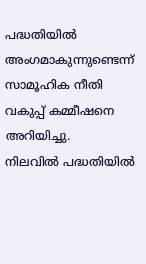പദ്ധതിയിൽ അംഗമാകുന്നുണ്ടെന്ന് സാമൂഹിക നീതി വകുപ്പ് കമ്മീഷനെ അറിയിച്ചു.
നിലവിൽ പദ്ധതിയിൽ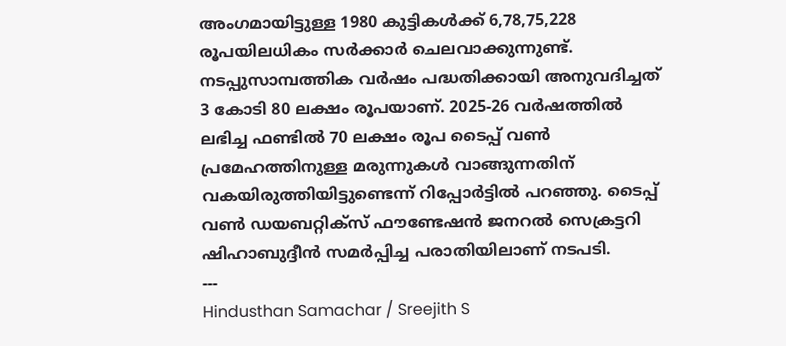അംഗമായിട്ടുള്ള 1980 കുട്ടികൾക്ക് 6,78,75,228 രൂപയിലധികം സർക്കാർ ചെലവാക്കുന്നുണ്ട്. നടപ്പുസാമ്പത്തിക വർഷം പദ്ധതിക്കായി അനുവദിച്ചത് 3 കോടി 80 ലക്ഷം രൂപയാണ്. 2025-26 വർഷത്തിൽ ലഭിച്ച ഫണ്ടിൽ 70 ലക്ഷം രൂപ ടൈപ്പ് വൺ പ്രമേഹത്തിനുള്ള മരുന്നുകൾ വാങ്ങുന്നതിന് വകയിരുത്തിയിട്ടുണ്ടെന്ന് റിപ്പോർട്ടിൽ പറഞ്ഞു. ടൈപ്പ് വൺ ഡയബറ്റിക്സ് ഫൗണ്ടേഷൻ ജനറൽ സെക്രട്ടറി ഷിഹാബുദ്ദീൻ സമർപ്പിച്ച പരാതിയിലാണ് നടപടി.
---
Hindusthan Samachar / Sreejith S